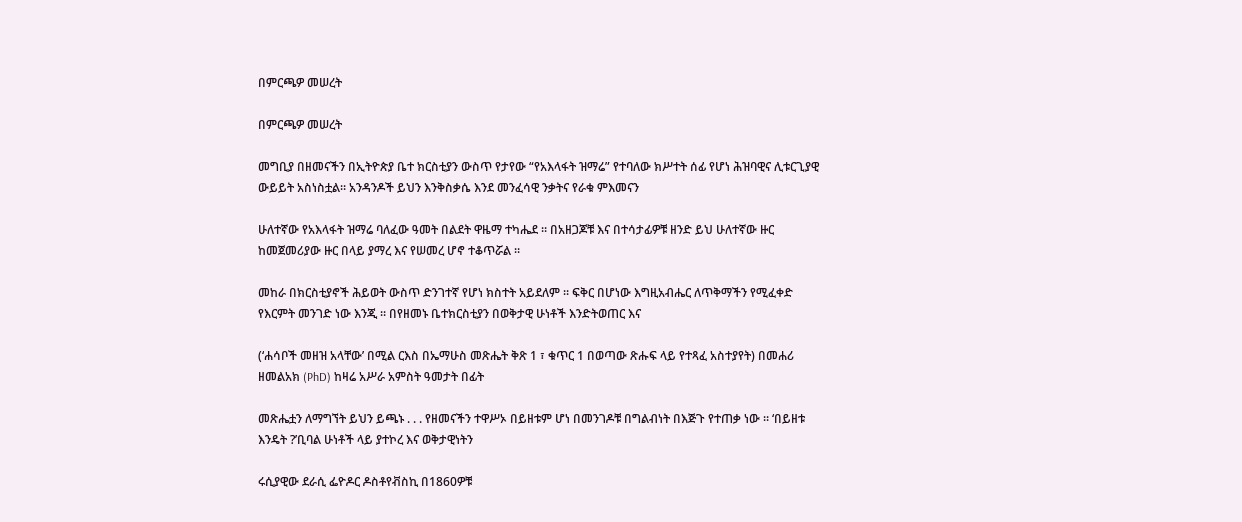በምርጫዎ መሠረት

በምርጫዎ መሠረት

መግቢያ በዘመናችን በኢትዮጵያ ቤተ ክርስቲያን ውስጥ የታየው “የአእላፋት ዝማሬ” የተባለው ክሥተት ሰፊ የሆነ ሕዝባዊና ሊቱርጊያዊ ውይይት አስነስቷል። አንዳንዶች ይህን እንቅስቃሴ እንደ መንፈሳዊ ንቃትና የራቁ ምእመናን

ሁለተኛው የአእላፋት ዝማሬ ባለፈው ዓመት በልደት ዋዜማ ተካሔደ ። በአዘጋጆቹ እና በተሳታፊዎቹ ዘንድ ይህ ሁለተኛው ዙር ከመጀመሪያው ዙር በላይ ያማረ እና የሠመረ ሆኖ ተቆጥሯል ።

መከራ በክርስቲያኖች ሕይወት ውስጥ ድንገተኛ የሆነ ክስተት አይደለም ። ፍቅር በሆነው እግዚአብሔር ለጥቅማችን የሚፈቀድ የእርምት መንገድ ነው እንጂ ። በየዘመኑ ቤተክርስቲያን በወቅታዊ ሁነቶች እንድትወጠር እና

(‘ሐሳቦች መዘዝ አላቸው’ በሚል ርእስ በኤማሁስ መጽሔት ቅጽ 1 ፣ ቁጥር 1 በወጣው ጽሑፍ ላይ የተጻፈ አስተያየት) በመሐሪ ዘመልአክ (PhD) ከዛሬ አሥራ አምስት ዓመታት በፊት

መጽሔቷን ለማግኘት ይህን ይጫኑ . . . የዘመናችን ተዋሥኦ በይዘቱም ሆነ በመንገዶቹ በግልብነት በእጅጉ የተጠቃ ነው ። ‘በይዘቱ እንዴት ?’ቢባል ሁነቶች ላይ ያተኮረ እና ወቅታዊነትን

ሩሲያዊው ደራሲ ፌዮዶር ዶስቶየቭስኪ በ1860ዎቹ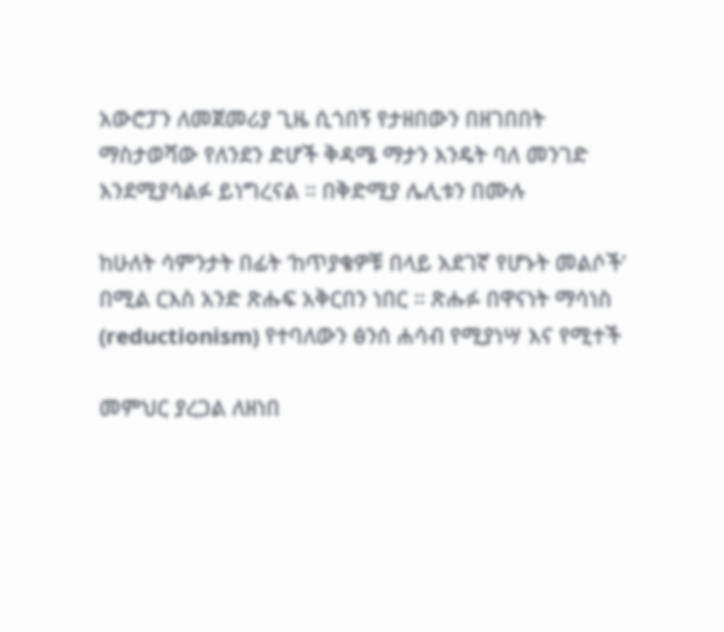አውሮፓን ለመጀመሪያ ጊዜ ሲጎበኝ የታዘበውን በዘገበበት ማስታወሻው የለንደን ድሆች ቅዳሜ ማታን እንዴት ባለ መንገድ እንደሚያሳልፉ ይነግረናል ። በቅድሚያ ሌሊቱን በሙሉ

ከሁለት ሳምንታት በፊት ‘ከጥያቄዎቹ በላይ አደገኛ የሆኑት መልሶች’ በሚል ርእስ አንድ ጽሑፍ አቅርበን ነበር ። ጽሑፉ በዋናነት ማሳነስ (reductionism) የተባለውን ፅንሰ ሐሳብ የሚያነሣ እና የሚተች

መምህር ያረጋል ለዘነበ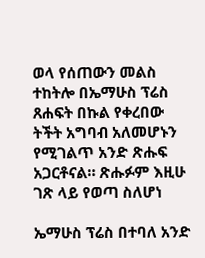ወላ የሰጠውን መልስ ተከትሎ በኤማሁስ ፕሬስ ጸሐፍት በኩል የቀረበው ትችት አግባብ አለመሆኑን የሚገልጥ አንድ ጽሑፍ አጋርቶናል። ጽሑፉም እዚሁ ገጽ ላይ የወጣ ስለሆነ

ኤማሁስ ፕሬስ በተባለ አንድ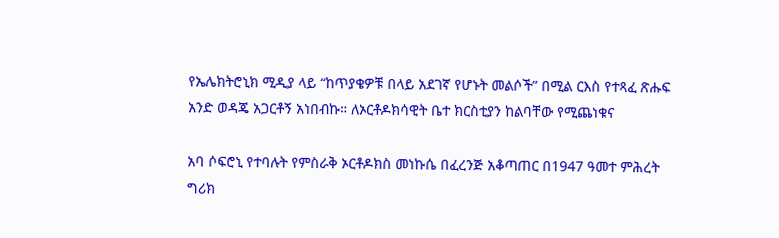የኤሌክትሮኒክ ሚዲያ ላይ “ከጥያቄዎቹ በላይ አደገኛ የሆኑት መልሶች” በሚል ርእስ የተጻፈ ጽሑፍ አንድ ወዳጄ አጋርቶኝ አነበብኩ። ለኦርቶዶክሳዊት ቤተ ክርስቲያን ከልባቸው የሚጨነቁና

አባ ሶፍሮኒ የተባሉት የምስራቅ ኦርቶዶክስ መነኩሴ በፈረንጅ አቆጣጠር በ1947 ዓመተ ምሕረት ግሪክ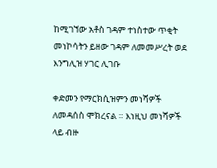ከሚገኘው አቶስ ገዳም ተነስተው ጥቂት መነኮሳትን ይዘው ገዳም ለመመሥረት ወደ እንግሊዝ ሃገር ሊገቡ

ቀድመን የማርክሲዝምን መነሻዎች ለመዳሰስ ሞክረናል ። እነዚህ መነሻዎች ላይ ብዙ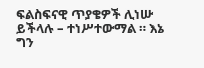ፍልስፍናዊ ጥያቄዎች ሊነሡ ይችላሉ – ተነሥተውማል ። እኔ ግን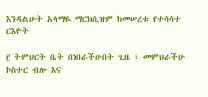እንዳልሁት አላማዬ ማርክሲዝም ከመሠረቱ የተሳሳተ ርእዮት

፫ ትምህርት ቤት በነበራችሁበት ጊዜ ፣ መምህራችሁ ኮስተር ብሎ እና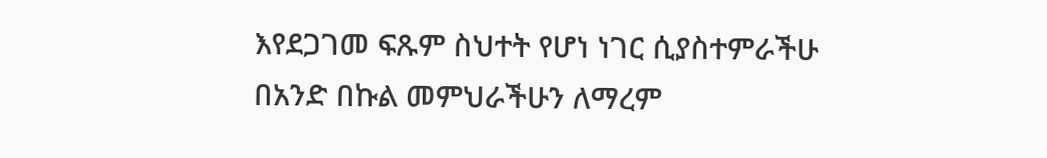እየደጋገመ ፍጹም ስህተት የሆነ ነገር ሲያስተምራችሁ በአንድ በኩል መምህራችሁን ለማረም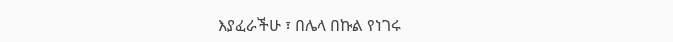እያፈራችሁ ፣ በሌላ በኩል የነገሩ